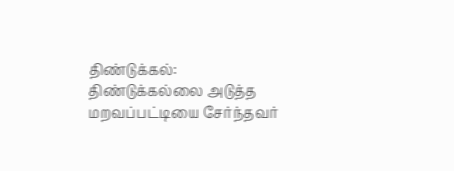திண்டுக்கல்:
திண்டுக்கல்லை அடுத்த மறவப்பட்டியை சேர்ந்தவர்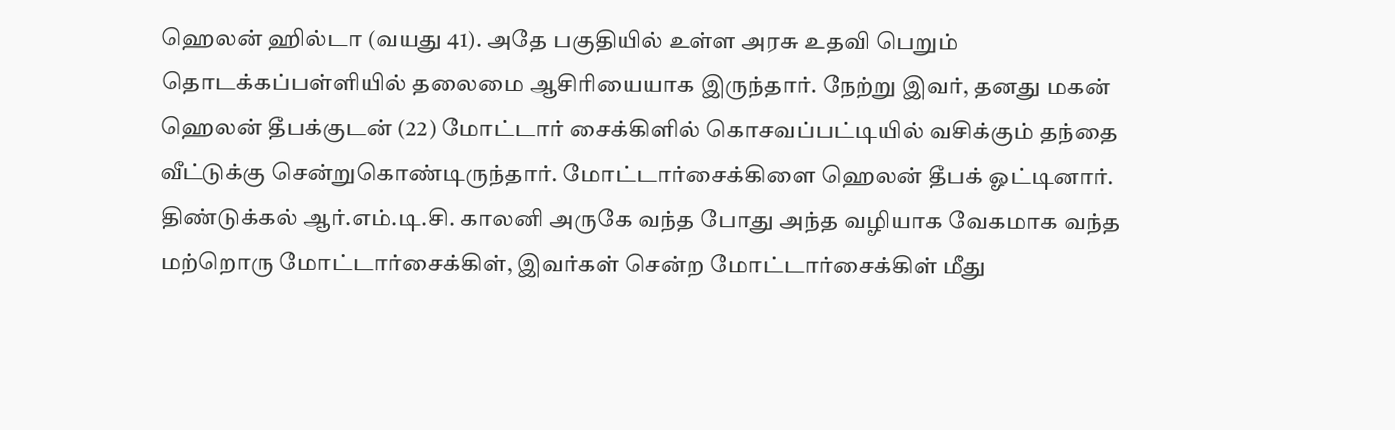ஹெலன் ஹில்டா (வயது 41). அதே பகுதியில் உள்ள அரசு உதவி பெறும் தொடக்கப்பள்ளியில் தலைமை ஆசிரியையாக இருந்தார். நேற்று இவர், தனது மகன் ஹெலன் தீபக்குடன் (22) மோட்டார் சைக்கிளில் கொசவப்பட்டியில் வசிக்கும் தந்தை வீட்டுக்கு சென்றுகொண்டிருந்தார். மோட்டார்சைக்கிளை ஹெலன் தீபக் ஓட்டினார்.
திண்டுக்கல் ஆர்.எம்.டி.சி. காலனி அருகே வந்த போது அந்த வழியாக வேகமாக வந்த மற்றொரு மோட்டார்சைக்கிள், இவர்கள் சென்ற மோட்டார்சைக்கிள் மீது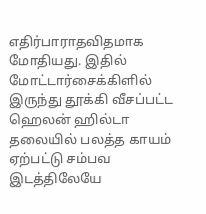எதிர்பாராதவிதமாக மோதியது. இதில் மோட்டார்சைக்கிளில் இருந்து தூக்கி வீசப்பட்ட ஹெலன் ஹில்டா தலையில் பலத்த காயம் ஏற்பட்டு சம்பவ இடத்திலேயே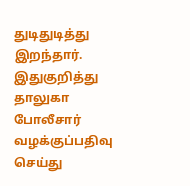துடிதுடித்து இறந்தார். இதுகுறித்து தாலுகா போலீசார் வழக்குப்பதிவு செய்து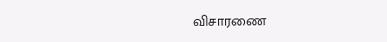விசாரணை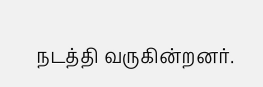நடத்தி வருகின்றனர்.